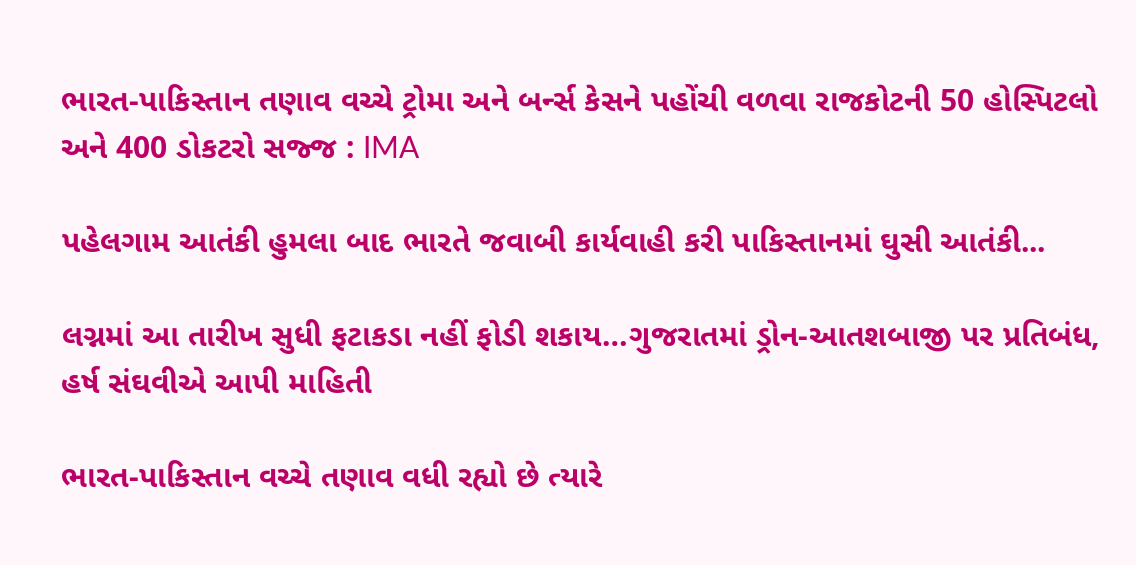ભારત-પાકિસ્તાન તણાવ વચ્ચે ટ્રોમા અને બર્ન્સ કેસને પહોંચી વળવા રાજકોટની 50 હોસ્પિટલો અને 400 ડોકટરો સજ્જ : IMA

પહેલગામ આતંકી હુમલા બાદ ભારતે જવાબી કાર્યવાહી કરી પાકિસ્તાનમાં ઘુસી આતંકી...

લગ્નમાં આ તારીખ સુધી ફટાકડા નહીં ફોડી શકાય…ગુજરાતમાં ડ્રોન-આતશબાજી પર પ્રતિબંધ, હર્ષ સંઘવીએ આપી માહિતી

ભારત-પાકિસ્તાન વચ્ચે તણાવ વધી રહ્યો છે ત્યારે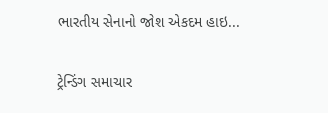ભારતીય સેનાનો જોશ એકદમ હાઇ...

ટ્રેન્ડિંગ સમાચાર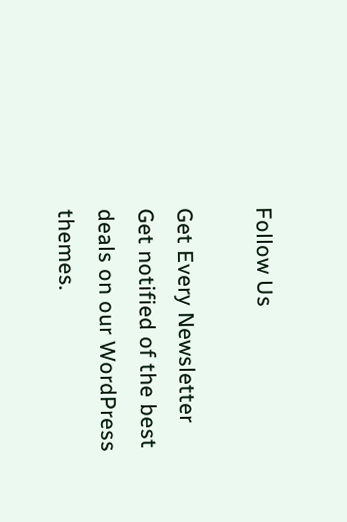Follow Us

Get Every Newsletter
Get notified of the best deals on our WordPress themes.